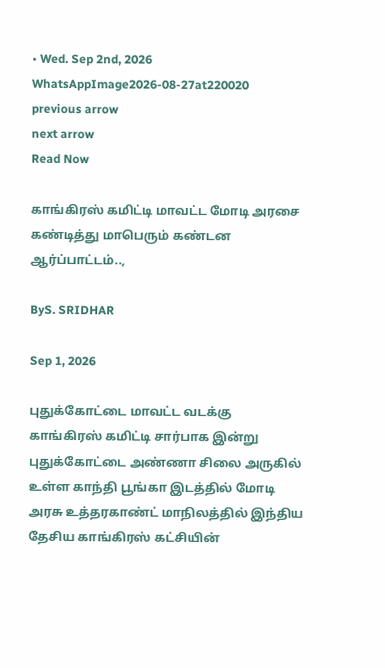• Wed. Sep 2nd, 2026
WhatsAppImage2026-08-27at220020
previous arrow
next arrow
Read Now

காங்கிரஸ் கமிட்டி மாவட்ட மோடி அரசை கண்டித்து மாபெரும் கண்டன ஆர்ப்பாட்டம்..,

ByS. SRIDHAR

Sep 1, 2026

புதுக்கோட்டை மாவட்ட வடக்கு காங்கிரஸ் கமிட்டி சார்பாக இன்று புதுக்கோட்டை அண்ணா சிலை அருகில் உள்ள காந்தி பூங்கா இடத்தில் மோடி அரசு உத்தரகாண்ட் மாநிலத்தில் இந்திய தேசிய காங்கிரஸ் கட்சியின்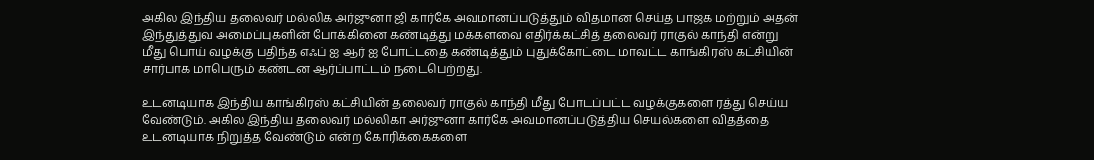அகில இந்திய தலைவர் மல்லிக அர்ஜுனா ஜி கார்கே அவமானப்படுத்தும் விதமான செய்த பாஜக மற்றும் அதன் இந்துத்துவ அமைப்புகளின் போக்கினை கண்டித்து மக்களவை எதிர்க்கட்சித் தலைவர் ராகுல் காந்தி என்று மீது பொய் வழக்கு பதிந்த எஃப் ஐ ஆர் ஐ போட்டதை கண்டித்தும் புதுக்கோட்டை மாவட்ட காங்கிரஸ் கட்சியின் சார்பாக மாபெரும் கண்டன ஆர்ப்பாட்டம் நடைபெற்றது.

உடனடியாக இந்திய காங்கிரஸ் கட்சியின் தலைவர் ராகுல் காந்தி மீது போடப்பட்ட வழக்குகளை ரத்து செய்ய வேண்டும். அகில இந்திய தலைவர் மல்லிகா அர்ஜுனா கார்கே அவமானப்படுத்திய செயல்களை விதத்தை உடனடியாக நிறுத்த வேண்டும் என்ற கோரிக்கைகளை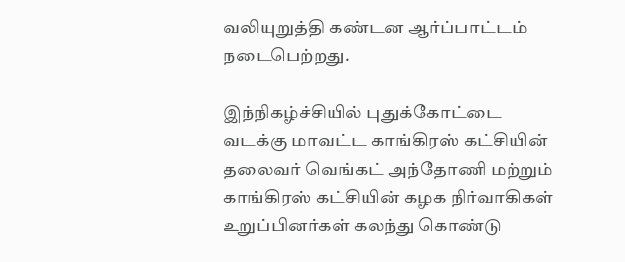வலியுறுத்தி கண்டன ஆர்ப்பாட்டம் நடைபெற்றது.

இந்நிகழ்ச்சியில் புதுக்கோட்டை வடக்கு மாவட்ட காங்கிரஸ் கட்சியின் தலைவர் வெங்கட் அந்தோணி மற்றும் காங்கிரஸ் கட்சியின் கழக நிர்வாகிகள் உறுப்பினர்கள் கலந்து கொண்டு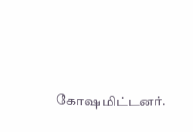கோஷமிட்டனர்.